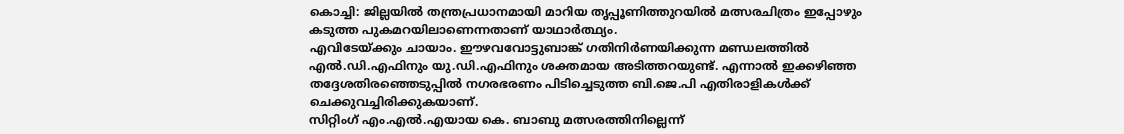കൊച്ചി: ജില്ലയിൽ തന്ത്രപ്രധാനമായി മാറിയ തൃപ്പൂണിത്തുറയിൽ മത്സരചിത്രം ഇപ്പോഴും കടുത്ത പുകമറയിലാണെന്നതാണ് യാഥാർത്ഥ്യം.
എവിടേയ്ക്കും ചായാം. ഈഴവവോട്ടുബാങ്ക് ഗതിനിർണയിക്കുന്ന മണ്ഡലത്തിൽ എൽ.ഡി.എഫിനും യു.ഡി.എഫിനും ശക്തമായ അടിത്തറയുണ്ട്. എന്നാൽ ഇക്കഴിഞ്ഞ തദ്ദേശതിരഞ്ഞെടുപ്പിൽ നഗരഭരണം പിടിച്ചെടുത്ത ബി.ജെ.പി എതിരാളികൾക്ക് ചെക്കുവച്ചിരിക്കുകയാണ്.
സിറ്റിംഗ് എം.എൽ.എയായ കെ. ബാബു മത്സരത്തിനില്ലെന്ന്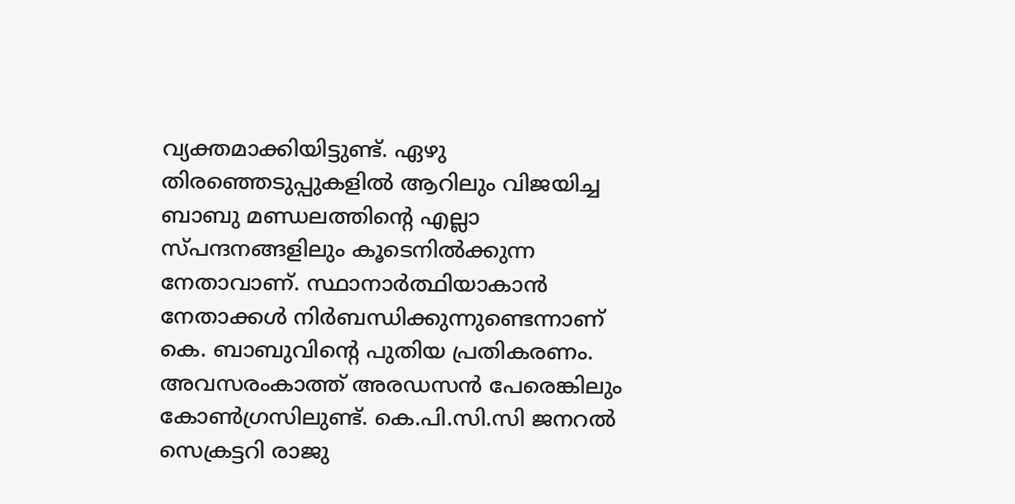വ്യക്തമാക്കിയിട്ടുണ്ട്. ഏഴു തിരഞ്ഞെടുപ്പുകളിൽ ആറിലും വിജയിച്ച ബാബു മണ്ഡലത്തിന്റെ എല്ലാ സ്പന്ദനങ്ങളിലും കൂടെനിൽക്കുന്ന നേതാവാണ്. സ്ഥാനാർത്ഥിയാകാൻ നേതാക്കൾ നിർബന്ധിക്കുന്നുണ്ടെന്നാണ് കെ. ബാബുവിന്റെ പുതിയ പ്രതികരണം. അവസരംകാത്ത് അരഡസൻ പേരെങ്കിലും കോൺഗ്രസിലുണ്ട്. കെ.പി.സി.സി ജനറൽ സെക്രട്ടറി രാജു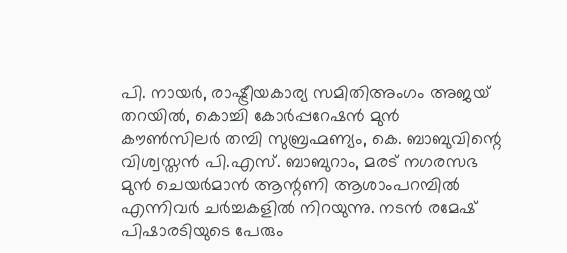പി. നായർ, രാഷ്ട്രീയകാര്യ സമിതിഅംഗം അജയ് തറയിൽ, കൊച്ചി കോർപ്പറേഷൻ മുൻ കൗൺസിലർ തമ്പി സുബ്രഹ്മണ്യം, കെ. ബാബുവിന്റെ വിശ്വസ്തൻ പി.എസ്. ബാബുറാം, മരട് നഗരസഭ മുൻ ചെയർമാൻ ആന്റണി ആശാംപറമ്പിൽ എന്നിവർ ചർച്ചകളിൽ നിറയുന്നു. നടൻ രമേഷ് പിഷാരടിയുടെ പേരും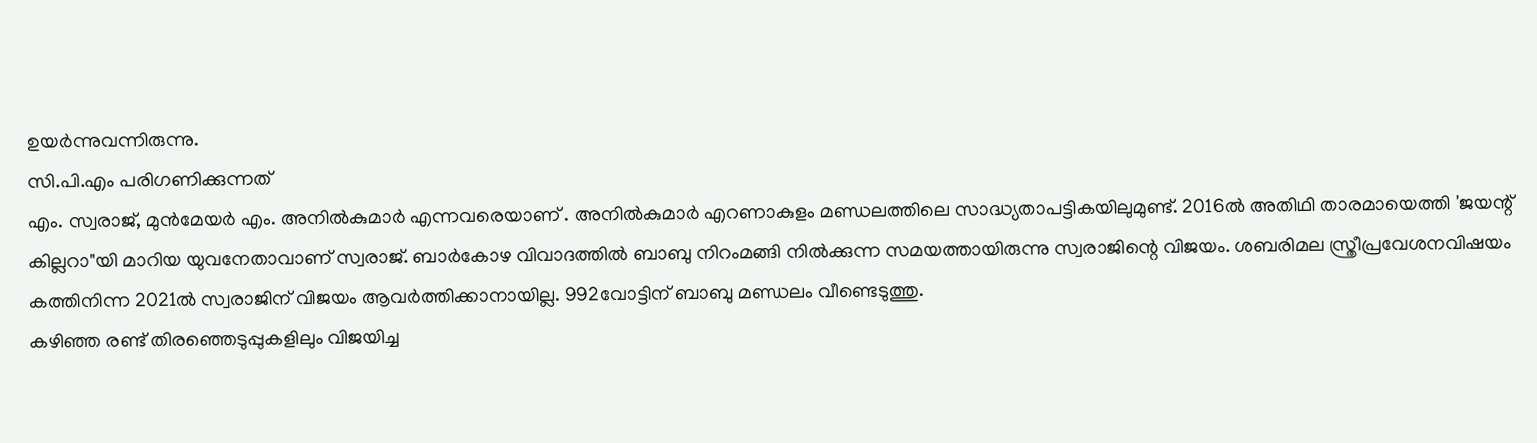ഉയർന്നുവന്നിരുന്നു.
സി.പി.എം പരിഗണിക്കുന്നത്
എം. സ്വരാജ്, മുൻമേയർ എം. അനിൽകുമാർ എന്നവരെയാണ് . അനിൽകുമാർ എറണാകുളം മണ്ഡലത്തിലെ സാദ്ധ്യതാപട്ടികയിലുമുണ്ട്. 2016ൽ അതിഥി താരമായെത്തി 'ജയന്റ് കില്ലറാ"യി മാറിയ യുവനേതാവാണ് സ്വരാജ്. ബാർകോഴ വിവാദത്തിൽ ബാബു നിറംമങ്ങി നിൽക്കുന്ന സമയത്തായിരുന്നു സ്വരാജിന്റെ വിജയം. ശബരിമല സ്ത്രീപ്രവേശനവിഷയം കത്തിനിന്ന 2021ൽ സ്വരാജിന് വിജയം ആവർത്തിക്കാനായില്ല. 992വോട്ടിന് ബാബു മണ്ഡലം വീണ്ടെടുത്തു.
കഴിഞ്ഞ രണ്ട് തിരഞ്ഞെടുപ്പുകളിലും വിജയിച്ച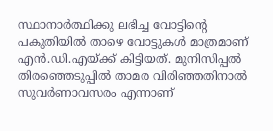സ്ഥാനാർത്ഥിക്കു ലഭിച്ച വോട്ടിന്റെ പകുതിയിൽ താഴെ വോട്ടുകൾ മാത്രമാണ് എൻ.ഡി.എയ്ക്ക് കിട്ടിയത്. മുനിസിപ്പൽ തിരഞ്ഞെടുപ്പിൽ താമര വിരിഞ്ഞതിനാൽ സുവർണാവസരം എന്നാണ്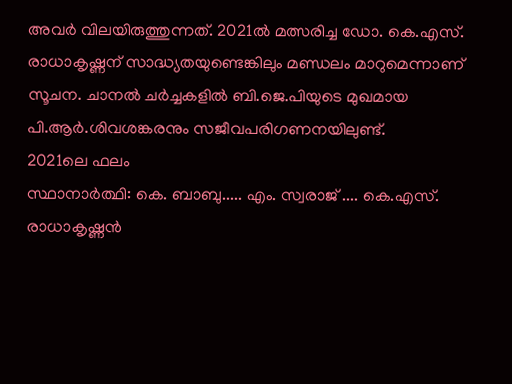അവർ വിലയിരുത്തുന്നത്. 2021ൽ മത്സരിച്ച ഡോ. കെ.എസ്. രാധാകൃഷ്ണന് സാദ്ധ്യതയുണ്ടെങ്കിലും മണ്ഡലം മാറുമെന്നാണ് സൂചന. ചാനൽ ചർച്ചകളിൽ ബി.ജെ.പിയുടെ മുഖമായ പി.ആർ.ശിവശങ്കരനും സജീവപരിഗണനയിലുണ്ട്.
2021ലെ ഫലം
സ്ഥാനാർത്ഥി: കെ. ബാബു..... എം. സ്വരാജ് .... കെ.എസ്. രാധാകൃഷ്ണൻ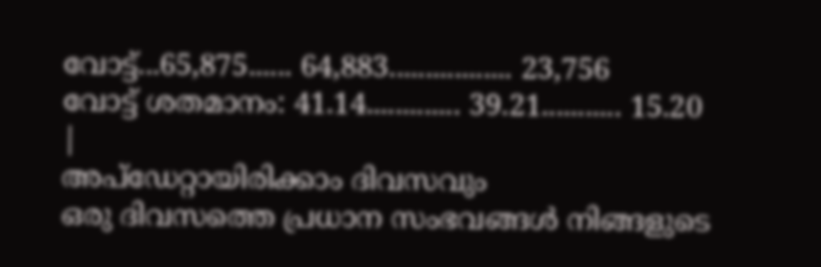വോട്ട്...65,875...... 64,883................. 23,756
വോട്ട് ശതമാനം: 41.14............. 39.21........... 15.20
|
അപ്ഡേറ്റായിരിക്കാം ദിവസവും
ഒരു ദിവസത്തെ പ്രധാന സംഭവങ്ങൾ നിങ്ങളുടെ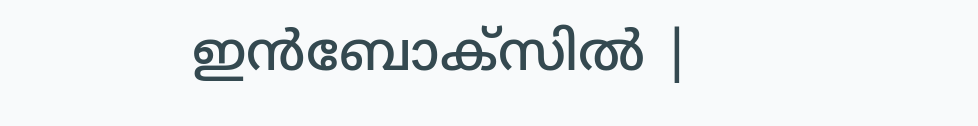ഇൻബോക്സിൽ |